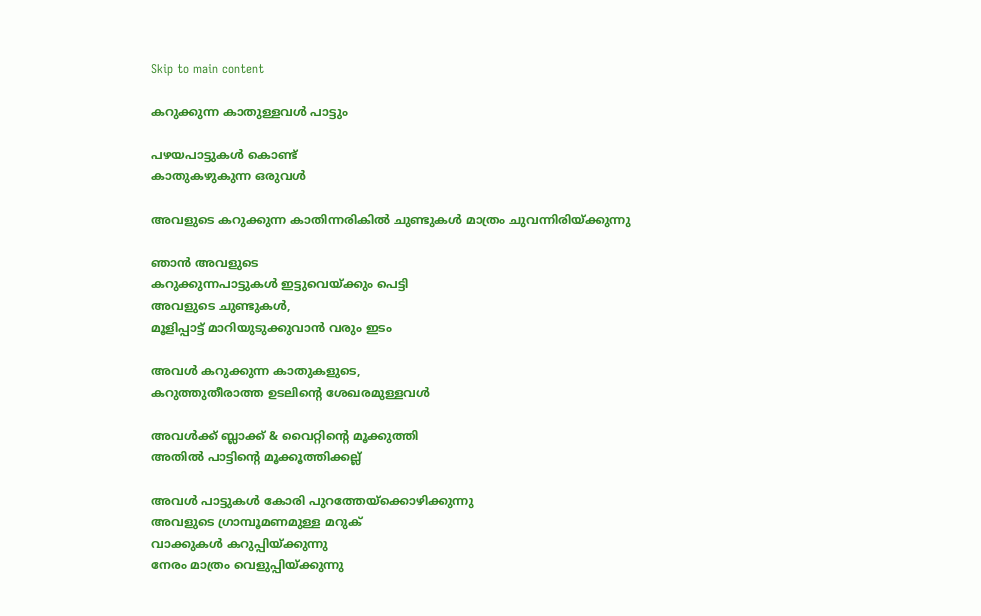Skip to main content

കറുക്കുന്ന കാതുള്ളവൾ പാട്ടും

പഴയപാട്ടുകൾ കൊണ്ട്
കാതുകഴുകുന്ന ഒരുവൾ

അവളുടെ കറുക്കുന്ന കാതിന്നരികിൽ ചുണ്ടുകൾ മാത്രം ചുവന്നിരിയ്ക്കുന്നു

ഞാൻ അവളുടെ
കറുക്കുന്നപാട്ടുകൾ ഇട്ടുവെയ്ക്കും പെട്ടി
അവളുടെ ചുണ്ടുകൾ,
മൂളിപ്പാട്ട് മാറിയുടുക്കുവാൻ വരും ഇടം

അവൾ കറുക്കുന്ന കാതുകളുടെ,
കറുത്തുതീരാത്ത ഉടലിന്റെ ശേഖരമുള്ളവൾ

അവൾക്ക് ബ്ലാക്ക് & വൈറ്റിന്റെ മൂക്കുത്തി
അതിൽ പാട്ടിന്റെ മൂക്കൂത്തിക്കല്ല്

അവൾ പാട്ടുകൾ കോരി പുറത്തേയ്ക്കൊഴിക്കുന്നു
അവളുടെ ഗ്രാമ്പൂമണമുള്ള മറുക്
വാക്കുകൾ കറുപ്പിയ്ക്കുന്നു
നേരം മാത്രം വെളുപ്പിയ്ക്കുന്നു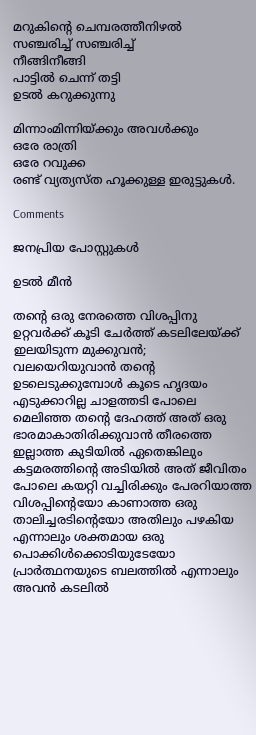മറുകിന്റെ ചെമ്പരത്തീനിഴൽ
സഞ്ചരിച്ച് സഞ്ചരിച്ച്
നീങ്ങിനീങ്ങി
പാട്ടിൽ ചെന്ന് തട്ടി
ഉടൽ കറുക്കുന്നു

മിന്നാംമിന്നിയ്ക്കും അവൾക്കും
ഒരേ രാത്രി
ഒരേ റവുക്ക
രണ്ട് വ്യത്യസ്ത ഹൂക്കുള്ള ഇരുട്ടുകൾ.

Comments

ജനപ്രിയ പോസ്റ്റുകൾ

ഉടൽ മീൻ

തന്റെ ഒരു നേരത്തെ വിശപ്പിനു ഉറ്റവർക്ക്‌ കൂടി ചേർത്ത് കടലിലേയ്ക്ക് ഇലയിടുന്ന മുക്കുവൻ; വലയെറിയുവാൻ തന്റെ ഉടലെടുക്കുമ്പോൾ കൂടെ ഹൃദയം എടുക്കാറില്ല ചാളത്തടി പോലെ മെലിഞ്ഞ തന്റെ ദേഹത്ത് അത് ഒരു ഭാരമാകാതിരിക്കുവാൻ തീരത്തെ ഇല്ലാത്ത കുടിയിൽ ഏതെങ്കിലും കട്ടമരത്തിന്റെ അടിയിൽ അത് ജീവിതം പോലെ കയറ്റി വച്ചിരിക്കും പേരറിയാത്ത വിശപ്പിന്റെയോ കാണാത്ത ഒരു  താലിച്ചരടിന്റെയോ അതിലും പഴകിയ എന്നാലും ശക്തമായ ഒരു പൊക്കിൾക്കൊടിയുടേയോ പ്രാർത്ഥനയുടെ ബലത്തിൽ എന്നാലും അവൻ കടലിൽ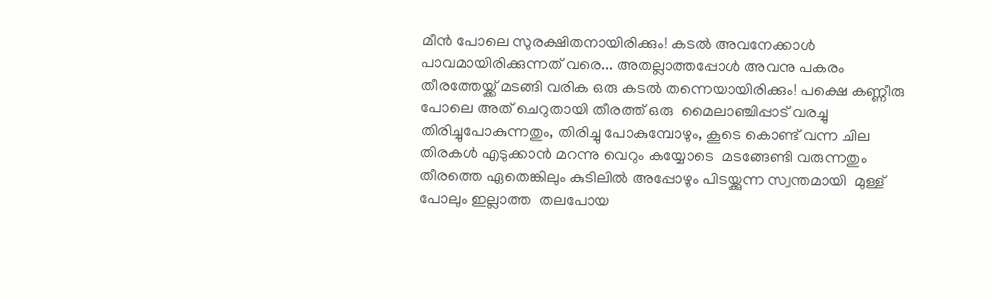മീൻ പോലെ സുരക്ഷിതനായിരിക്കും! കടൽ അവനേക്കാൾ പാവമായിരിക്കുന്നത് വരെ... അതല്ലാത്തപ്പോൾ അവനു പകരം തീരത്തേയ്ക്ക് മടങ്ങി വരിക ഒരു കടൽ തന്നെയായിരിക്കും! പക്ഷെ കണ്ണീരു പോലെ അത് ചെറുതായി തീരത്ത് ഒരു  മൈലാഞ്ചിപ്പാട് വരച്ചു തിരിച്ചുപോകുന്നതും, തിരിച്ചു പോകുമ്പോഴും, കൂടെ കൊണ്ട് വന്ന ചില തിരകൾ എടുക്കാൻ മറന്നു വെറും കയ്യോടെ  മടങ്ങേണ്ടി വരുന്നതും തീരത്തെ ഏതെങ്കിലും കുടിലിൽ അപ്പോഴും പിടയ്ക്കുന്ന സ്വന്തമായി  മുള്ള് പോലും ഇല്ലാത്ത  തലപോയ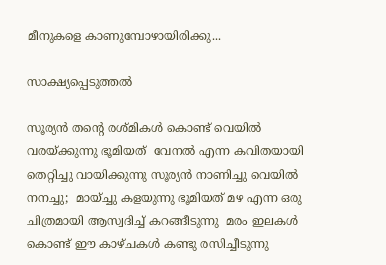മീനുകളെ കാണുമ്പോഴായിരിക്കു...

സാക്ഷ്യപ്പെടുത്തൽ

സൂര്യൻ തന്റെ രശ്മികൾ കൊണ്ട് വെയിൽ വരയ്ക്കുന്നു ഭൂമിയത്  വേനൽ എന്ന കവിതയായി തെറ്റിച്ചു വായിക്കുന്നു സൂര്യൻ നാണിച്ചു വെയിൽ നനച്ചു;  മായ്ച്ചു കളയുന്നു ഭൂമിയത് മഴ എന്ന ഒരു  ചിത്രമായി ആസ്വദിച്ച് കറങ്ങീടുന്നു  മരം ഇലകൾ കൊണ്ട് ഈ കാഴ്ചകൾ കണ്ടു രസിച്ചീടുന്നു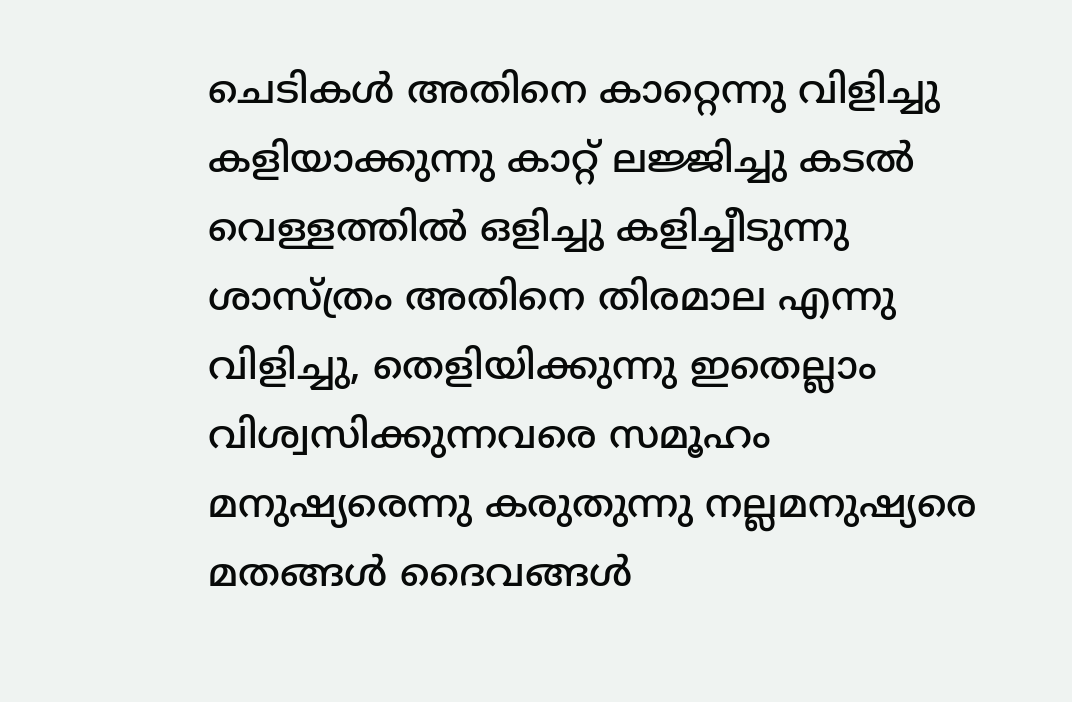ചെടികൾ അതിനെ കാറ്റെന്നു വിളിച്ചു കളിയാക്കുന്നു കാറ്റ് ലജ്ജിച്ചു കടൽ വെള്ളത്തിൽ ഒളിച്ചു കളിച്ചീടുന്നു  ശാസ്ത്രം അതിനെ തിരമാല എന്നു വിളിച്ചു, തെളിയിക്കുന്നു ഇതെല്ലാം  വിശ്വസിക്കുന്നവരെ സമൂഹം മനുഷ്യരെന്നു കരുതുന്നു നല്ലമനുഷ്യരെ മതങ്ങൾ ദൈവങ്ങൾ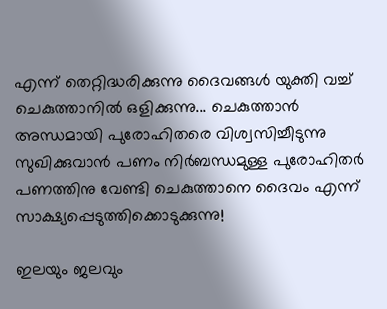എന്ന് തെറ്റിദ്ധരിക്കുന്നു ദൈവങ്ങൾ യുക്തി വച്ച് ചെകുത്താനിൽ ഒളിക്കുന്നു... ചെകുത്താൻ  അന്ധമായി പുരോഹിതരെ വിശ്വസിച്ചീടുന്നു സുഖിക്കുവാൻ പണം നിർബന്ധമുള്ള പുരോഹിതർ  പണത്തിനു വേണ്ടി ചെകുത്താനെ ദൈവം എന്ന് സാക്ഷ്യപ്പെടുത്തിക്കൊടുക്കുന്നു!

ഇലയും ജലവും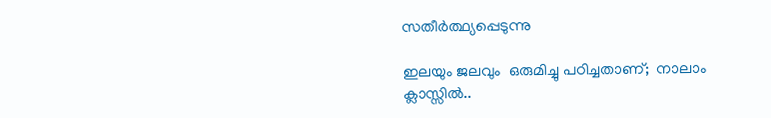സതീര്‍ത്ഥ്യപ്പെടുന്നു

ഇലയും ജലവും  ഒരുമിച്ചു പഠിച്ചതാണ്;  നാലാം ക്ലാസ്സിൽ..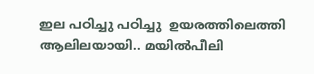ഇല പഠിച്ചു പഠിച്ചു  ഉയരത്തിലെത്തി ആലിലയായി.. മയിൽ‌പീലി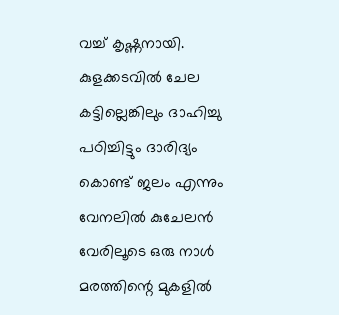വച്ച് കൃഷ്ണനായി. കുളക്കടവിൽ ചേല കട്ടില്ലെങ്കിലും ദാഹിച്ചു പഠിച്ചിട്ടും ദാരിദ്യം കൊണ്ട് ജലം എന്നും വേനലിൽ കുചേലൻ വേരിലൂടെ ഒരു നാൾ മരത്തിന്റെ മുകളിൽ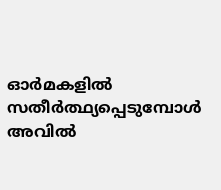ഓർമകളിൽ സതീര്‍ത്ഥ്യപ്പെടുമ്പോൾ അവിൽ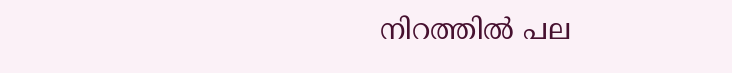നിറത്തിൽ പല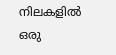നിലകളിൽ ഒരു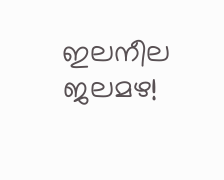ഇലനീല ജലമഴ!